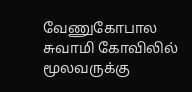வேணுகோபால சுவாமி கோவிலில் மூலவருக்கு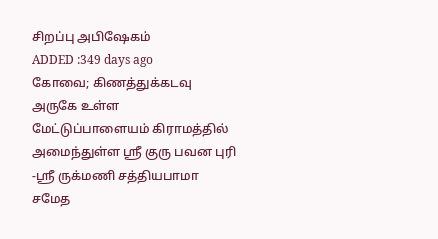சிறப்பு அபிஷேகம்
ADDED :349 days ago
கோவை; கிணத்துக்கடவு அருகே உள்ள மேட்டுப்பாளையம் கிராமத்தில் அமைந்துள்ள ஸ்ரீ குரு பவன புரி -ஸ்ரீ ருக்மணி சத்தியபாமா சமேத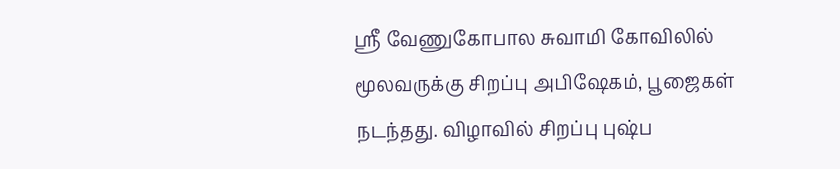ஸ்ரீ வேணுகோபால சுவாமி கோவிலில் மூலவருக்கு சிறப்பு அபிஷேகம், பூஜைகள் நடந்தது. விழாவில் சிறப்பு புஷ்ப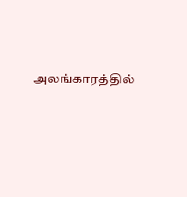அலங்காரத்தில்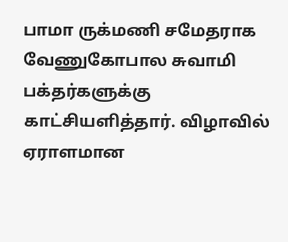பாமா ருக்மணி சமேதராக வேணுகோபால சுவாமி பக்தர்களுக்கு காட்சியளித்தார். விழாவில் ஏராளமான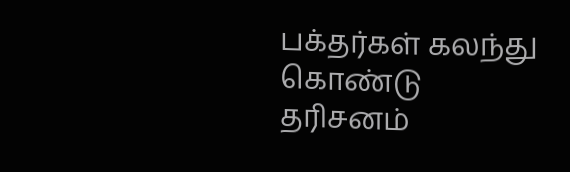பக்தர்கள் கலந்து கொண்டு தரிசனம்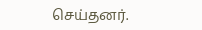செய்தனர்.